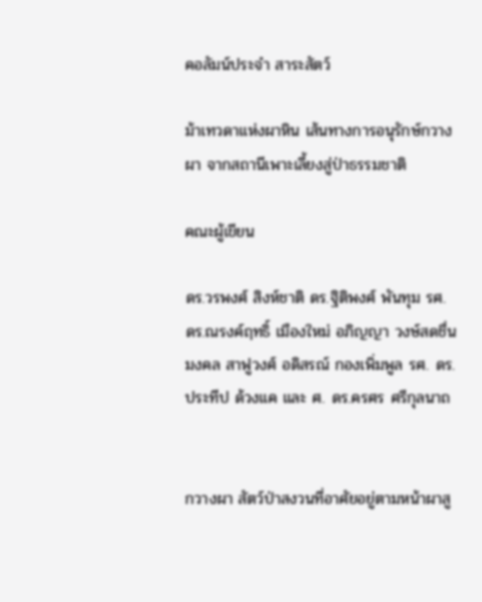คอลัมน์ประจำ สาระสัตว์

ม้าเทวดาแห่งผาหิน เส้นทางการอนุรักษ์กวางผา จากสถานีเพาะเลี้ยงสู่ป่าธรรมชาติ

คณะผู้เขียน

ดร.วรพงศ์ สิงห์ชาติ ดร.ฐิติพงศ์ พันทุม รศ. ดร.ณรงค์ฤทธิ์ เมืองใหม่ อภิญญา วงษ์สดชื่น
มงคล สาฟูวงศ์ อดิสรณ์ กองเพิ่มพูล รศ. ดร.ประทีป ด้วงแค และ ศ. ดร.ครศร ศรีกุลนาถ


กวางผา สัตว์ป่าสงวนที่อาศัยอยู่ตามหน้าผาสู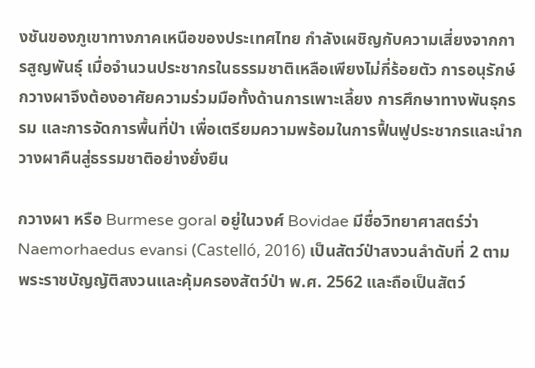งชันของภูเขาทางภาคเหนือของประเทศไทย กำลังเผชิญกับความเสี่ยงจากการสูญพันธุ์ เมื่อจำนวนประชากรในธรรมชาติเหลือเพียงไม่กี่ร้อยตัว การอนุรักษ์กวางผาจึงต้องอาศัยความร่วมมือทั้งด้านการเพาะเลี้ยง การศึกษาทางพันธุกรรม และการจัดการพื้นที่ป่า เพื่อเตรียมความพร้อมในการฟื้นฟูประชากรและนำกวางผาคืนสู่ธรรมชาติอย่างยั่งยืน

กวางผา หรือ Burmese goral อยู่ในวงศ์ Bovidae มีชื่อวิทยาศาสตร์ว่า Naemorhaedus evansi (Castelló, 2016) เป็นสัตว์ป่าสงวนลำดับที่ 2 ตามพระราชบัญญัติสงวนและคุ้มครองสัตว์ป่า พ.ศ. 2562 และถือเป็นสัตว์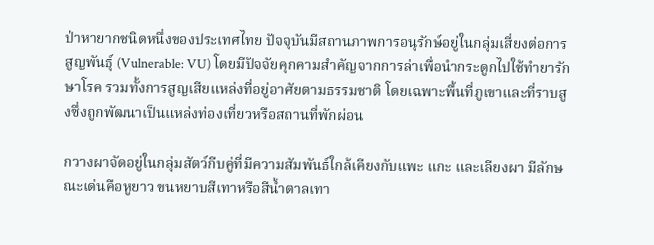ป่าหายากชนิดหนึ่งของประเทศไทย ปัจจุบันมีสถานภาพการอนุรักษ์อยู่ในกลุ่มเสี่ยงต่อการสูญพันธุ์ (Vulnerable: VU) โดยมีปัจจัยคุกคามสำคัญจากการล่าเพื่อนำกระดูกไปใช้ทำยารักษาโรค รวมทั้งการสูญเสียแหล่งที่อยู่อาศัยตามธรรมชาติ โดยเฉพาะพื้นที่ภูเขาและที่ราบสูงซึ่งถูกพัฒนาเป็นแหล่งท่องเที่ยวหรือสถานที่พักผ่อน

กวางผาจัดอยู่ในกลุ่มสัตว์กีบคู่ที่มีความสัมพันธ์ใกล้เคียงกับแพะ แกะ และเลียงผา มีลักษณะเด่นคือหูยาว ขนหยาบสีเทาหรือสีน้ำตาลเทา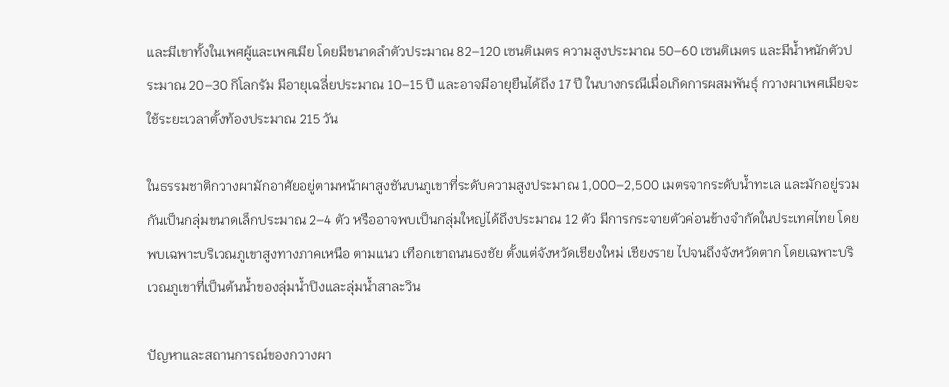และมีเขาทั้งในเพศผู้และเพศเมีย โดยมีขนาดลำตัวประมาณ 82–120 เซนติเมตร ความสูงประมาณ 50–60 เซนติเมตร และมีน้ำหนักตัวประมาณ 20–30 กิโลกรัม มีอายุเฉลี่ยประมาณ 10–15 ปี และอาจมีอายุยืนได้ถึง 17 ปี ในบางกรณีเมื่อเกิดการผสมพันธุ์ กวางผาเพศเมียจะใช้ระยะเวลาตั้งท้องประมาณ 215 วัน

ในธรรมชาติกวางผามักอาศัยอยู่ตามหน้าผาสูงชันบนภูเขาที่ระดับความสูงประมาณ 1,000–2,500 เมตรจากระดับน้ำทะเล และมักอยู่รวมกันเป็นกลุ่มขนาดเล็กประมาณ 2–4 ตัว หรืออาจพบเป็นกลุ่มใหญ่ได้ถึงประมาณ 12 ตัว มีการกระจายตัวค่อนข้างจำกัดในประเทศไทย โดยพบเฉพาะบริเวณภูเขาสูงทางภาคเหนือ ตามแนว เทือกเขาถนนธงชัย ตั้งแต่จังหวัดเชียงใหม่ เชียงราย ไปจนถึงจังหวัดตาก โดยเฉพาะบริเวณภูเขาที่เป็นต้นน้ำของลุ่มน้ำปิงและลุ่มน้ำสาละวิน

ปัญหาและสถานการณ์ของกวางผา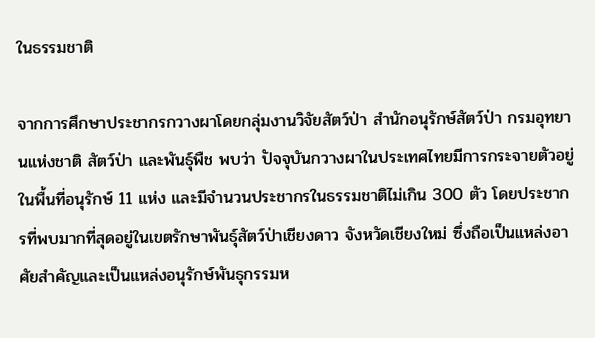ในธรรมชาติ

จากการศึกษาประชากรกวางผาโดยกลุ่มงานวิจัยสัตว์ป่า สำนักอนุรักษ์สัตว์ป่า กรมอุทยานแห่งชาติ สัตว์ป่า และพันธุ์พืช พบว่า ปัจจุบันกวางผาในประเทศไทยมีการกระจายตัวอยู่ในพื้นที่อนุรักษ์ 11 แห่ง และมีจำนวนประชากรในธรรมชาติไม่เกิน 300 ตัว โดยประชากรที่พบมากที่สุดอยู่ในเขตรักษาพันธุ์สัตว์ป่าเชียงดาว จังหวัดเชียงใหม่ ซึ่งถือเป็นแหล่งอาศัยสำคัญและเป็นแหล่งอนุรักษ์พันธุกรรมห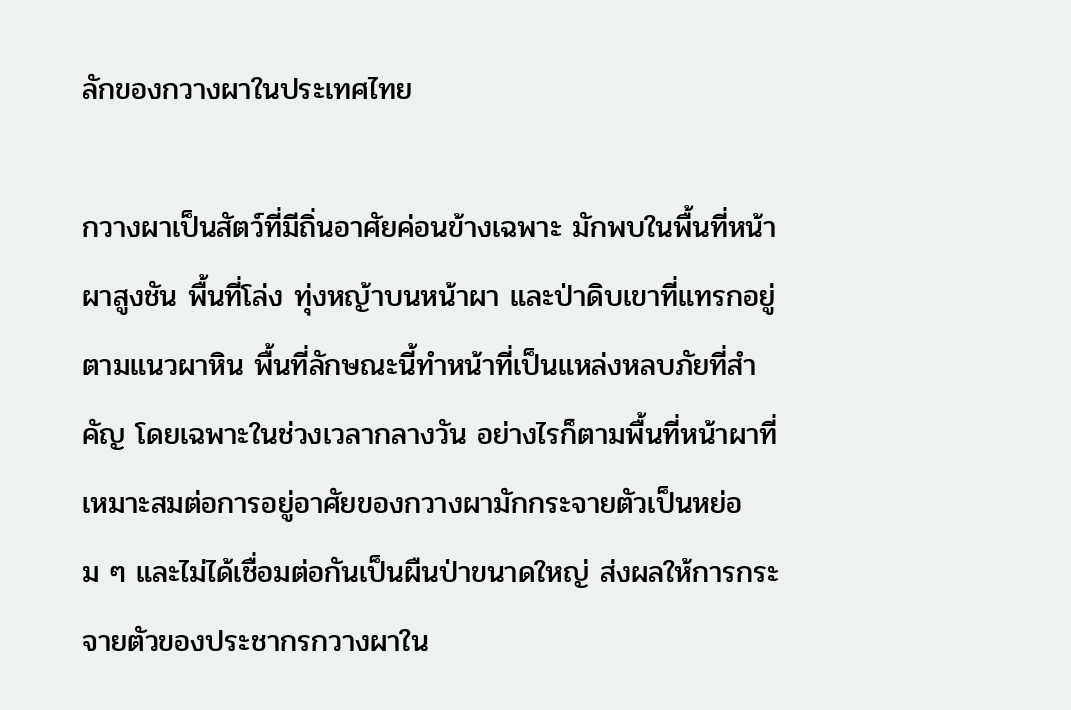ลักของกวางผาในประเทศไทย

กวางผาเป็นสัตว์ที่มีถิ่นอาศัยค่อนข้างเฉพาะ มักพบในพื้นที่หน้าผาสูงชัน พื้นที่โล่ง ทุ่งหญ้าบนหน้าผา และป่าดิบเขาที่แทรกอยู่ตามแนวผาหิน พื้นที่ลักษณะนี้ทำหน้าที่เป็นแหล่งหลบภัยที่สำคัญ โดยเฉพาะในช่วงเวลากลางวัน อย่างไรก็ตามพื้นที่หน้าผาที่เหมาะสมต่อการอยู่อาศัยของกวางผามักกระจายตัวเป็นหย่อม ๆ และไม่ได้เชื่อมต่อกันเป็นผืนป่าขนาดใหญ่ ส่งผลให้การกระจายตัวของประชากรกวางผาใน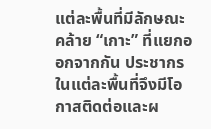แต่ละพื้นที่มีลักษณะคล้าย “เกาะ” ที่แยกออกจากกัน ประชากรในแต่ละพื้นที่จึงมีโอกาสติดต่อและผ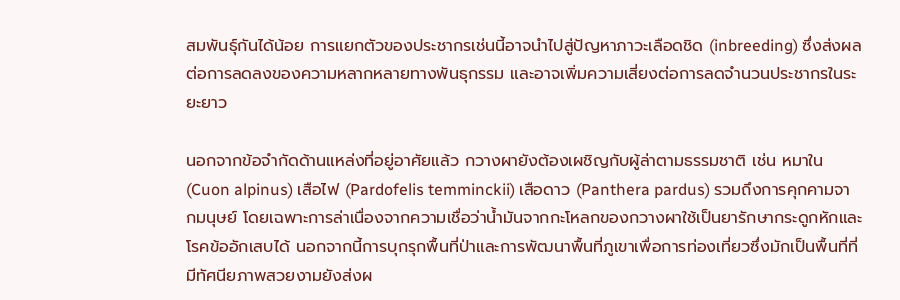สมพันธุ์กันได้น้อย การแยกตัวของประชากรเช่นนี้อาจนำไปสู่ปัญหาภาวะเลือดชิด (inbreeding) ซึ่งส่งผลต่อการลดลงของความหลากหลายทางพันธุกรรม และอาจเพิ่มความเสี่ยงต่อการลดจำนวนประชากรในระยะยาว

นอกจากข้อจำกัดด้านแหล่งที่อยู่อาศัยแล้ว กวางผายังต้องเผชิญกับผู้ล่าตามธรรมชาติ เช่น หมาใน (Cuon alpinus) เสือไฟ (Pardofelis temminckii) เสือดาว (Panthera pardus) รวมถึงการคุกคามจากมนุษย์ โดยเฉพาะการล่าเนื่องจากความเชื่อว่าน้ำมันจากกะโหลกของกวางผาใช้เป็นยารักษากระดูกหักและโรคข้ออักเสบได้ นอกจากนี้การบุกรุกพื้นที่ป่าและการพัฒนาพื้นที่ภูเขาเพื่อการท่องเที่ยวซึ่งมักเป็นพื้นที่ที่มีทัศนียภาพสวยงามยังส่งผ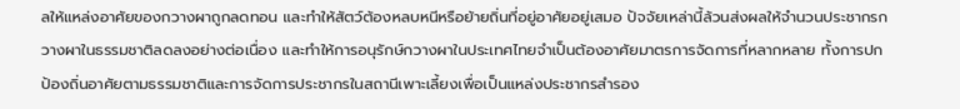ลให้แหล่งอาศัยของกวางผาถูกลดทอน และทำให้สัตว์ต้องหลบหนีหรือย้ายถิ่นที่อยู่อาศัยอยู่เสมอ ปัจจัยเหล่านี้ล้วนส่งผลให้จำนวนประชากรกวางผาในธรรมชาติลดลงอย่างต่อเนื่อง และทำให้การอนุรักษ์กวางผาในประเทศไทยจำเป็นต้องอาศัยมาตรการจัดการที่หลากหลาย ทั้งการปกป้องถิ่นอาศัยตามธรรมชาติและการจัดการประชากรในสถานีเพาะเลี้ยงเพื่อเป็นแหล่งประชากรสำรอง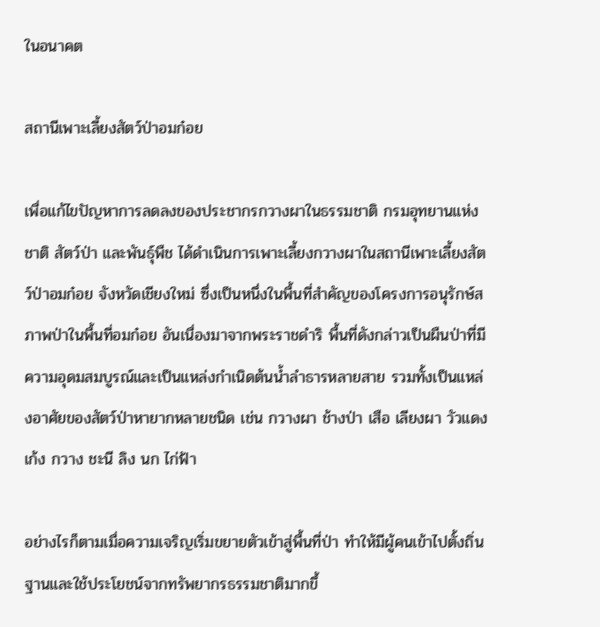ในอนาคต

สถานีเพาะเลี้ยงสัตว์ป่าอมก๋อย

เพื่อแก้ไขปัญหาการลดลงของประชากรกวางผาในธรรมชาติ กรมอุทยานแห่งชาติ สัตว์ป่า และพันธุ์พืช ได้ดำเนินการเพาะเลี้ยงกวางผาในสถานีเพาะเลี้ยงสัตว์ป่าอมก๋อย จังหวัดเชียงใหม่ ซึ่งเป็นหนึ่งในพื้นที่สำคัญของโครงการอนุรักษ์สภาพป่าในพื้นที่อมก๋อย อันเนื่องมาจากพระราชดำริ พื้นที่ดังกล่าวเป็นผืนป่าที่มีความอุดมสมบูรณ์และเป็นแหล่งกำเนิดต้นน้ำลำธารหลายสาย รวมทั้งเป็นแหล่งอาศัยของสัตว์ป่าหายากหลายชนิด เช่น กวางผา ช้างป่า เสือ เลียงผา วัวแดง เก้ง กวาง ชะนี ลิง นก ไก่ฟ้า

อย่างไรก็ตามเมื่อความเจริญเริ่มขยายตัวเข้าสู่พื้นที่ป่า ทำให้มีผู้คนเข้าไปตั้งถิ่นฐานและใช้ประโยชน์จากทรัพยากรธรรมชาติมากขึ้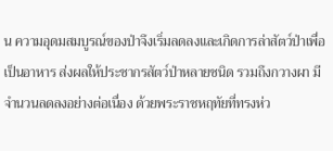น ความอุดมสมบูรณ์ของป่าจึงเริ่มลดลงและเกิดการล่าสัตว์ป่าเพื่อเป็นอาหาร ส่งผลให้ประชากรสัตว์ป่าหลายชนิด รวมถึงกวางผา มีจำนวนลดลงอย่างต่อเนื่อง ด้วยพระราชหฤทัยที่ทรงห่ว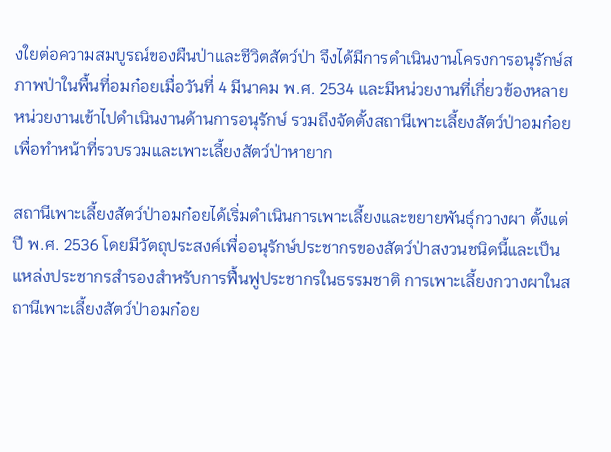งใยต่อความสมบูรณ์ของผืนป่าและชีวิตสัตว์ป่า จึงได้มีการดำเนินงานโครงการอนุรักษ์สภาพป่าในพื้นที่อมก๋อยเมื่อวันที่ 4 มีนาคม พ.ศ. 2534 และมีหน่วยงานที่เกี่ยวข้องหลายหน่วยงานเข้าไปดำเนินงานด้านการอนุรักษ์ รวมถึงจัดตั้งสถานีเพาะเลี้ยงสัตว์ป่าอมก๋อยเพื่อทำหน้าที่รวบรวมและเพาะเลี้ยงสัตว์ป่าหายาก

สถานีเพาะเลี้ยงสัตว์ป่าอมก๋อยได้เริ่มดำเนินการเพาะเลี้ยงและขยายพันธุ์กวางผา ตั้งแต่ปี พ.ศ. 2536 โดยมีวัตถุประสงค์เพื่ออนุรักษ์ประชากรของสัตว์ป่าสงวนชนิดนี้และเป็นแหล่งประชากรสำรองสำหรับการฟื้นฟูประชากรในธรรมชาติ การเพาะเลี้ยงกวางผาในสถานีเพาะเลี้ยงสัตว์ป่าอมก๋อย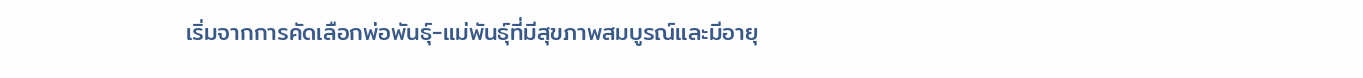เริ่มจากการคัดเลือกพ่อพันธุ์-แม่พันธุ์ที่มีสุขภาพสมบูรณ์และมีอายุ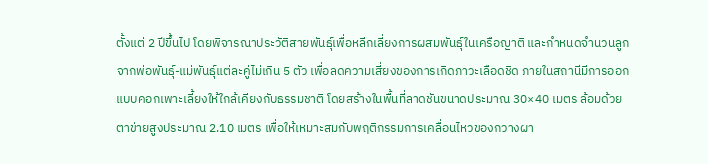ตั้งแต่ 2 ปีขึ้นไป โดยพิจารณาประวัติสายพันธุ์เพื่อหลีกเลี่ยงการผสมพันธุ์ในเครือญาติ และกำหนดจำนวนลูกจากพ่อพันธุ์-แม่พันธุ์แต่ละคู่ไม่เกิน 5 ตัว เพื่อลดความเสี่ยงของการเกิดภาวะเลือดชิด ภายในสถานีมีการออกแบบคอกเพาะเลี้ยงให้ใกล้เคียงกับธรรมชาติ โดยสร้างในพื้นที่ลาดชันขนาดประมาณ 30×40 เมตร ล้อมด้วยตาข่ายสูงประมาณ 2.10 เมตร เพื่อให้เหมาะสมกับพฤติกรรมการเคลื่อนไหวของกวางผา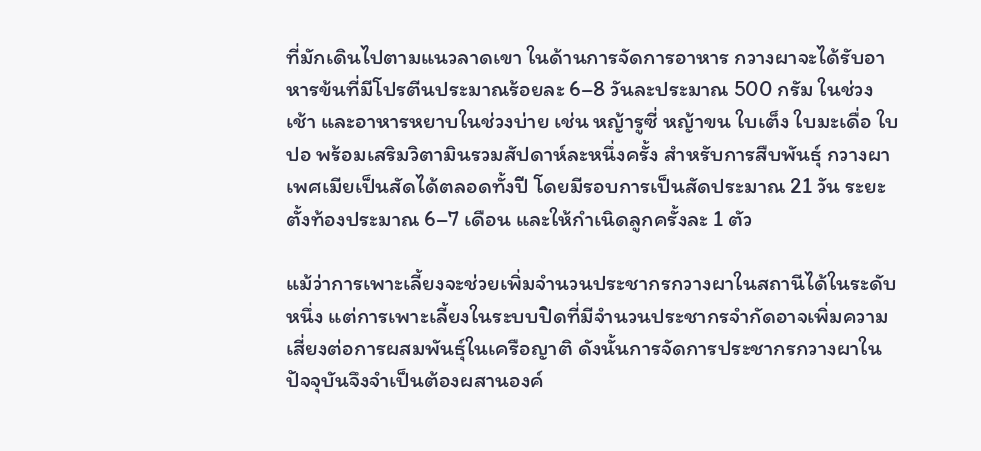ที่มักเดินไปตามแนวลาดเขา ในด้านการจัดการอาหาร กวางผาจะได้รับอาหารข้นที่มีโปรตีนประมาณร้อยละ 6–8 วันละประมาณ 500 กรัม ในช่วงเช้า และอาหารหยาบในช่วงบ่าย เช่น หญ้ารูซี่ หญ้าขน ใบเต็ง ใบมะเดื่อ ใบปอ พร้อมเสริมวิตามินรวมสัปดาห์ละหนึ่งครั้ง สำหรับการสืบพันธุ์ กวางผาเพศเมียเป็นสัดได้ตลอดทั้งปี โดยมีรอบการเป็นสัดประมาณ 21 วัน ระยะตั้งท้องประมาณ 6–7 เดือน และให้กำเนิดลูกครั้งละ 1 ตัว

แม้ว่าการเพาะเลี้ยงจะช่วยเพิ่มจำนวนประชากรกวางผาในสถานีได้ในระดับหนึ่ง แต่การเพาะเลี้ยงในระบบปิดที่มีจำนวนประชากรจำกัดอาจเพิ่มความเสี่ยงต่อการผสมพันธุ์ในเครือญาติ ดังนั้นการจัดการประชากรกวางผาในปัจจุบันจึงจำเป็นต้องผสานองค์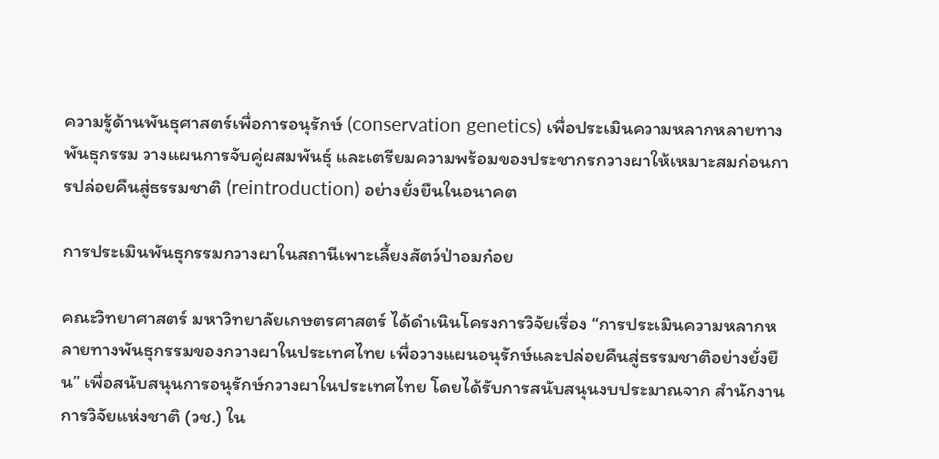ความรู้ด้านพันธุศาสตร์เพื่อการอนุรักษ์ (conservation genetics) เพื่อประเมินความหลากหลายทางพันธุกรรม วางแผนการจับคู่ผสมพันธุ์ และเตรียมความพร้อมของประชากรกวางผาให้เหมาะสมก่อนการปล่อยคืนสู่ธรรมชาติ (reintroduction) อย่างยั่งยืนในอนาคต

การประเมินพันธุกรรมกวางผาในสถานีเพาะเลี้ยงสัตว์ป่าอมก๋อย

คณะวิทยาศาสตร์ มหาวิทยาลัยเกษตรศาสตร์ ได้ดำเนินโครงการวิจัยเรื่อง “การประเมินความหลากหลายทางพันธุกรรมของกวางผาในประเทศไทย เพื่อวางแผนอนุรักษ์และปล่อยคืนสู่ธรรมชาติอย่างยั่งยืน” เพื่อสนับสนุนการอนุรักษ์กวางผาในประเทศไทย โดยได้รับการสนับสนุนงบประมาณจาก สำนักงานการวิจัยแห่งชาติ (วช.) ใน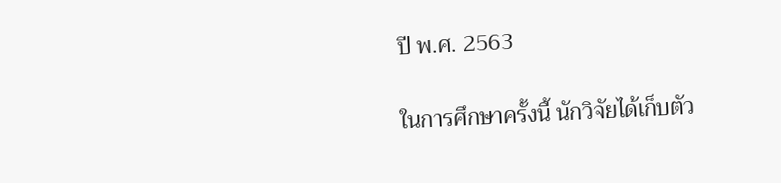ปี พ.ศ. 2563

ในการศึกษาครั้งนี้ นักวิจัยได้เก็บตัว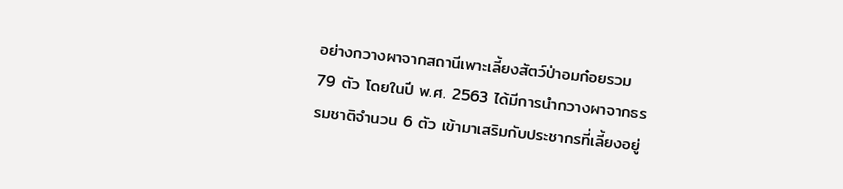อย่างกวางผาจากสถานีเพาะเลี้ยงสัตว์ป่าอมก๋อยรวม 79 ตัว โดยในปี พ.ศ. 2563 ได้มีการนำกวางผาจากธรรมชาติจำนวน 6 ตัว เข้ามาเสริมกับประชากรที่เลี้ยงอยู่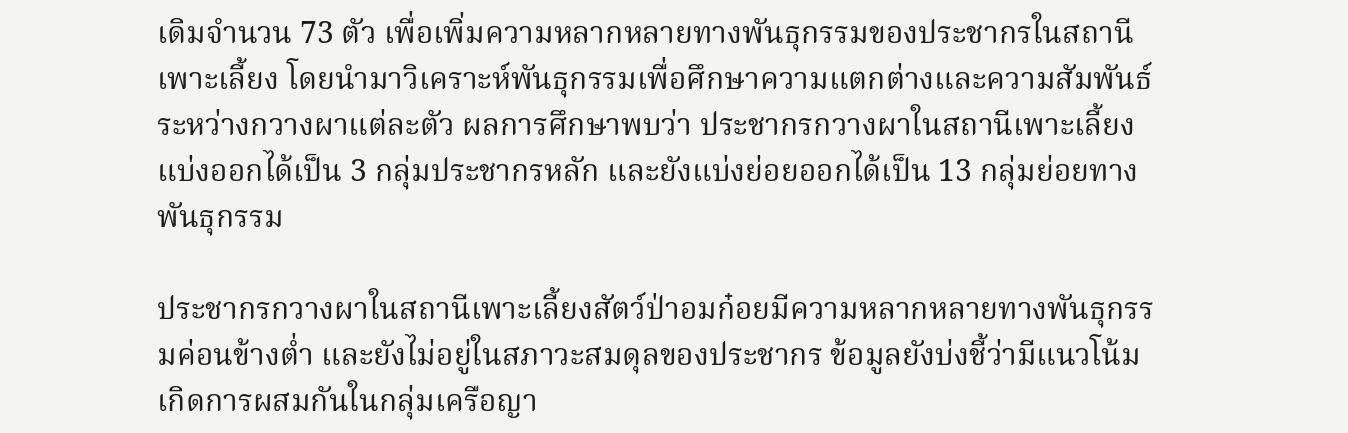เดิมจำนวน 73 ตัว เพื่อเพิ่มความหลากหลายทางพันธุกรรมของประชากรในสถานีเพาะเลี้ยง โดยนำมาวิเคราะห์พันธุกรรมเพื่อศึกษาความแตกต่างและความสัมพันธ์ระหว่างกวางผาแต่ละตัว ผลการศึกษาพบว่า ประชากรกวางผาในสถานีเพาะเลี้ยงแบ่งออกได้เป็น 3 กลุ่มประชากรหลัก และยังแบ่งย่อยออกได้เป็น 13 กลุ่มย่อยทางพันธุกรรม

ประชากรกวางผาในสถานีเพาะเลี้ยงสัตว์ป่าอมก๋อยมีความหลากหลายทางพันธุกรรมค่อนข้างต่ำ และยังไม่อยู่ในสภาวะสมดุลของประชากร ข้อมูลยังบ่งชี้ว่ามีแนวโน้มเกิดการผสมกันในกลุ่มเครือญา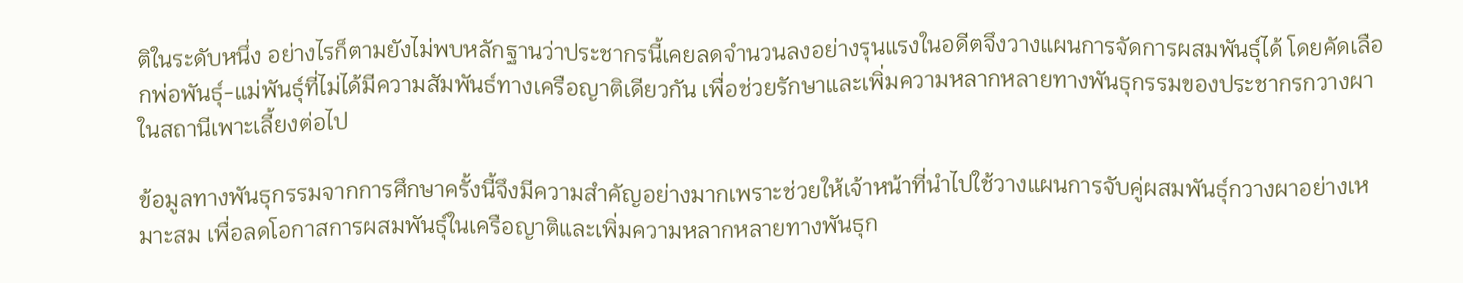ติในระดับหนึ่ง อย่างไรก็ตามยังไม่พบหลักฐานว่าประชากรนี้เคยลดจำนวนลงอย่างรุนแรงในอดีตจึงวางแผนการจัดการผสมพันธุ์ได้ โดยคัดเลือกพ่อพันธุ์-แม่พันธุ์ที่ไม่ได้มีความสัมพันธ์ทางเครือญาติเดียวกัน เพื่อช่วยรักษาและเพิ่มความหลากหลายทางพันธุกรรมของประชากรกวางผาในสถานีเพาะเลี้ยงต่อไป

ข้อมูลทางพันธุกรรมจากการศึกษาครั้งนี้จึงมีความสำคัญอย่างมากเพราะช่วยให้เจ้าหน้าที่นำไปใช้วางแผนการจับคู่ผสมพันธุ์กวางผาอย่างเหมาะสม เพื่อลดโอกาสการผสมพันธุ์ในเครือญาติและเพิ่มความหลากหลายทางพันธุก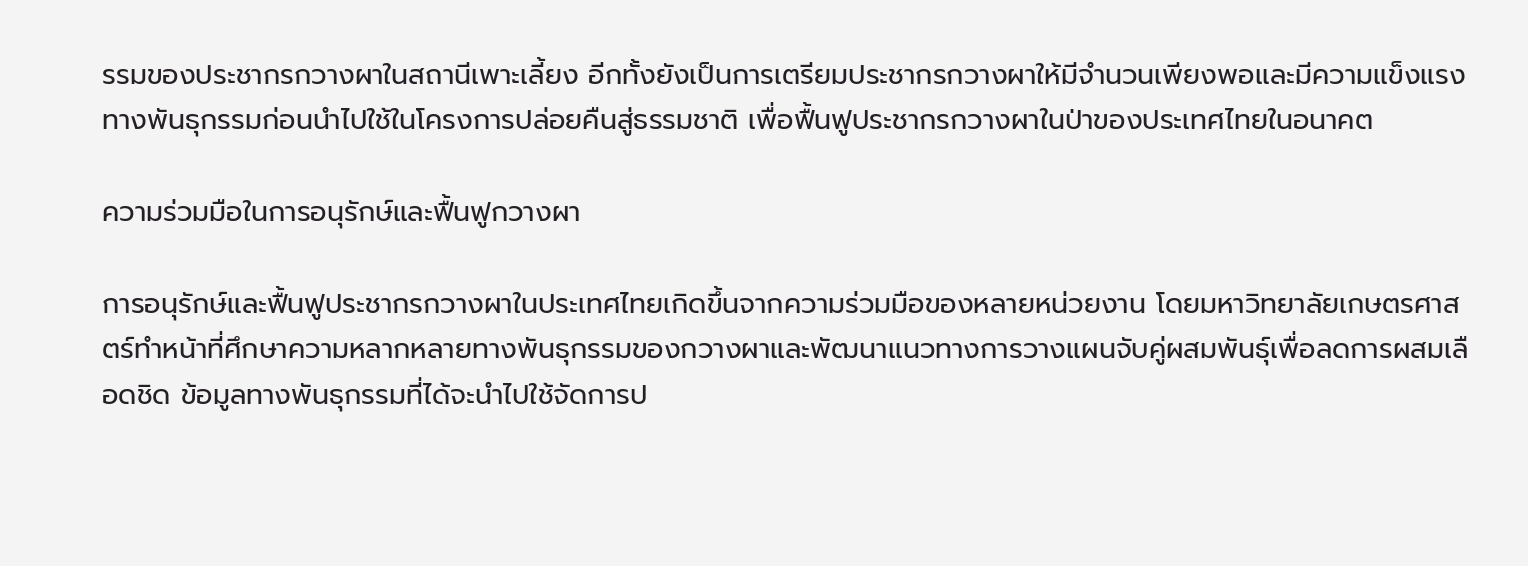รรมของประชากรกวางผาในสถานีเพาะเลี้ยง อีกทั้งยังเป็นการเตรียมประชากรกวางผาให้มีจำนวนเพียงพอและมีความแข็งแรงทางพันธุกรรมก่อนนำไปใช้ในโครงการปล่อยคืนสู่ธรรมชาติ เพื่อฟื้นฟูประชากรกวางผาในป่าของประเทศไทยในอนาคต

ความร่วมมือในการอนุรักษ์และฟื้นฟูกวางผา

การอนุรักษ์และฟื้นฟูประชากรกวางผาในประเทศไทยเกิดขึ้นจากความร่วมมือของหลายหน่วยงาน โดยมหาวิทยาลัยเกษตรศาสตร์ทำหน้าที่ศึกษาความหลากหลายทางพันธุกรรมของกวางผาและพัฒนาแนวทางการวางแผนจับคู่ผสมพันธุ์เพื่อลดการผสมเลือดชิด ข้อมูลทางพันธุกรรมที่ได้จะนำไปใช้จัดการป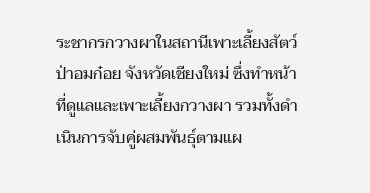ระชากรกวางผาในสถานีเพาะเลี้ยงสัตว์ป่าอมก๋อย จังหวัดเชียงใหม่ ซึ่งทำหน้าที่ดูแลและเพาะเลี้ยงกวางผา รวมทั้งดำเนินการจับคู่ผสมพันธุ์ตามแผ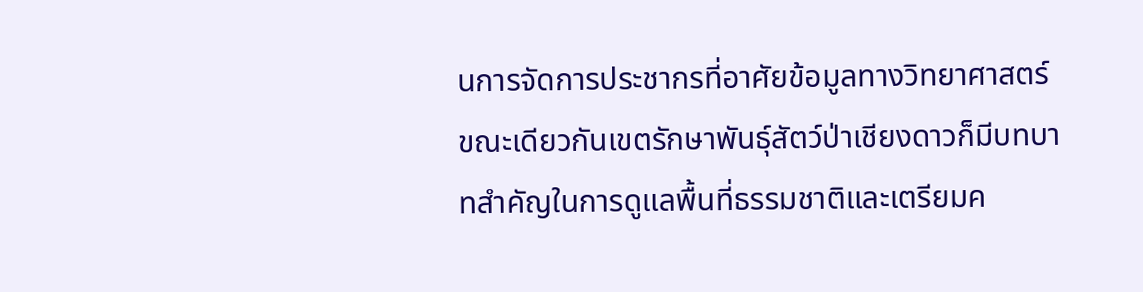นการจัดการประชากรที่อาศัยข้อมูลทางวิทยาศาสตร์ ขณะเดียวกันเขตรักษาพันธุ์สัตว์ป่าเชียงดาวก็มีบทบาทสำคัญในการดูแลพื้นที่ธรรมชาติและเตรียมค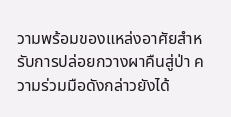วามพร้อมของแหล่งอาศัยสำหรับการปล่อยกวางผาคืนสู่ป่า ความร่วมมือดังกล่าวยังได้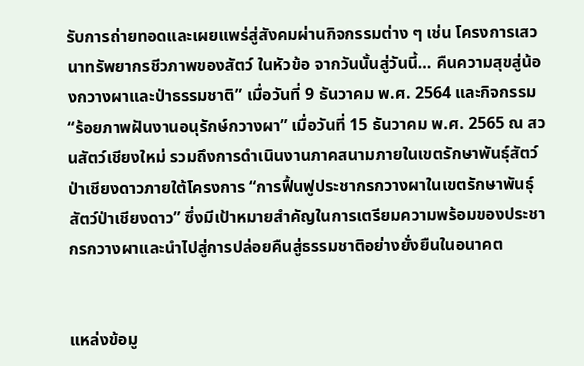รับการถ่ายทอดและเผยแพร่สู่สังคมผ่านกิจกรรมต่าง ๆ เช่น โครงการเสวนาทรัพยากรชีวภาพของสัตว์ ในหัวข้อ จากวันนั้นสู่วันนี้… คืนความสุขสู่น้องกวางผาและป่าธรรมชาติ” เมื่อวันที่ 9 ธันวาคม พ.ศ. 2564 และกิจกรรม “ร้อยภาพฝันงานอนุรักษ์กวางผา” เมื่อวันที่ 15 ธันวาคม พ.ศ. 2565 ณ สวนสัตว์เชียงใหม่ รวมถึงการดำเนินงานภาคสนามภายในเขตรักษาพันธุ์สัตว์ป่าเชียงดาวภายใต้โครงการ “การฟื้นฟูประชากรกวางผาในเขตรักษาพันธุ์สัตว์ป่าเชียงดาว” ซึ่งมีเป้าหมายสำคัญในการเตรียมความพร้อมของประชากรกวางผาและนำไปสู่การปล่อยคืนสู่ธรรมชาติอย่างยั่งยืนในอนาคต


แหล่งข้อมู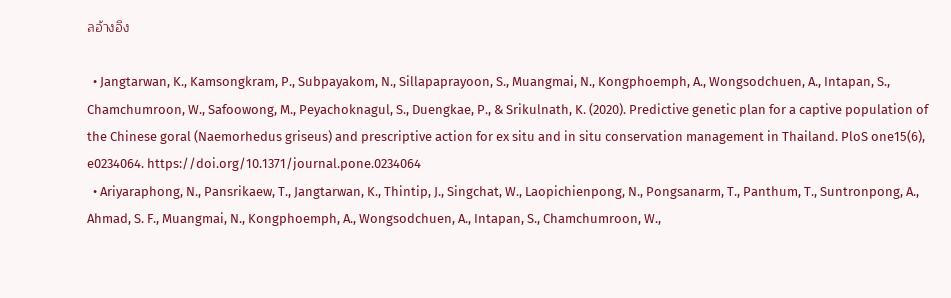ลอ้างอิง

  • Jangtarwan, K., Kamsongkram, P., Subpayakom, N., Sillapaprayoon, S., Muangmai, N., Kongphoemph, A., Wongsodchuen, A., Intapan, S., Chamchumroon, W., Safoowong, M., Peyachoknagul, S., Duengkae, P., & Srikulnath, K. (2020). Predictive genetic plan for a captive population of the Chinese goral (Naemorhedus griseus) and prescriptive action for ex situ and in situ conservation management in Thailand. PloS one15(6), e0234064. https://doi.org/10.1371/journal.pone.0234064
  • Ariyaraphong, N., Pansrikaew, T., Jangtarwan, K., Thintip, J., Singchat, W., Laopichienpong, N., Pongsanarm, T., Panthum, T., Suntronpong, A., Ahmad, S. F., Muangmai, N., Kongphoemph, A., Wongsodchuen, A., Intapan, S., Chamchumroon, W.,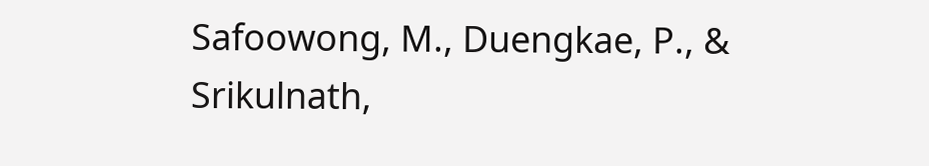Safoowong, M., Duengkae, P., & Srikulnath,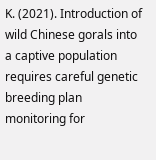K. (2021). Introduction of wild Chinese gorals into a captive population requires careful genetic breeding plan monitoring for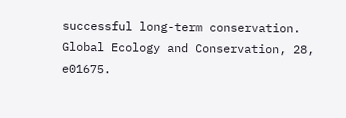successful long-term conservation. Global Ecology and Conservation, 28, e01675.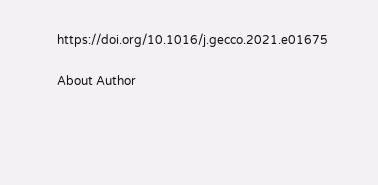https://doi.org/10.1016/j.gecco.2021.e01675

About Author